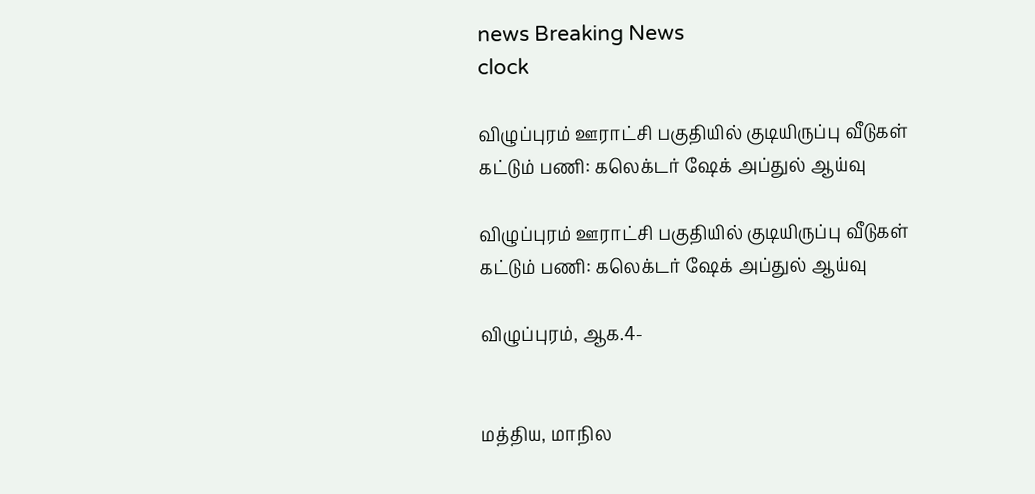news Breaking News
clock

விழுப்புரம் ஊராட்சி பகுதியில் குடியிருப்பு வீடுகள் கட்டும் பணி: கலெக்டர் ஷேக் அப்துல் ஆய்வு

விழுப்புரம் ஊராட்சி பகுதியில் குடியிருப்பு வீடுகள் கட்டும் பணி: கலெக்டர் ஷேக் அப்துல் ஆய்வு

விழுப்புரம், ஆக.4-


மத்திய, மாநில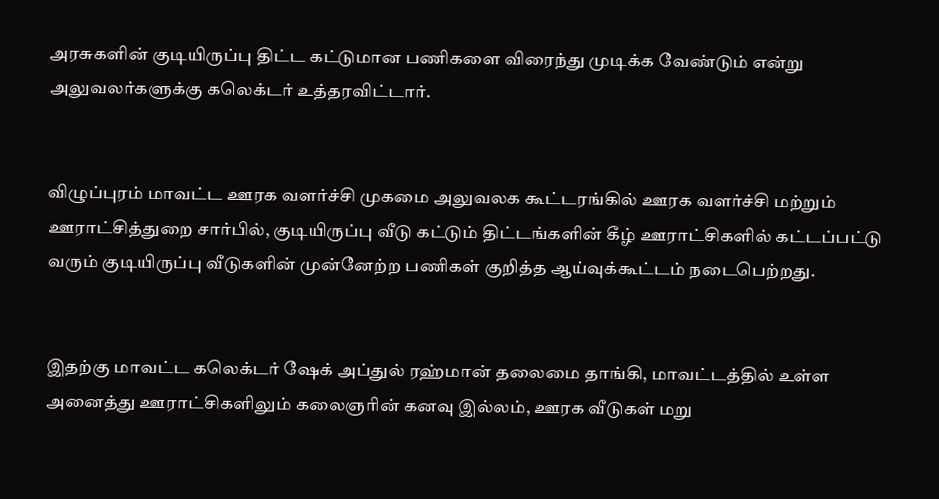அரசுகளின் குடியிருப்பு திட்ட கட்டுமான பணிகளை விரைந்து முடிக்க வேண்டும் என்று அலுவலர்களுக்கு கலெக்டர் உத்தரவிட்டார்.


விழுப்புரம் மாவட்ட ஊரக வளர்ச்சி முகமை அலுவலக கூட்டரங்கில் ஊரக வளர்ச்சி மற்றும் ஊராட்சித்துறை சார்பில், குடியிருப்பு வீடு கட்டும் திட்டங்களின் கீழ் ஊராட்சிகளில் கட்டப்பட்டு வரும் குடியிருப்பு வீடுகளின் முன்னேற்ற பணிகள் குறித்த ஆய்வுக்கூட்டம் நடைபெற்றது.


இதற்கு மாவட்ட கலெக்டர் ஷேக் அப்துல் ரஹ்மான் தலைமை தாங்கி, மாவட்டத்தில் உள்ள அனைத்து ஊராட்சிகளிலும் கலைஞரின் கனவு இல்லம், ஊரக வீடுகள் மறு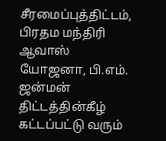சீரமைப்புத்திட்டம், பிரதம மந்திரி ஆவாஸ் யோஜனா, பி.எம். ஜன்மன் திட்டத்தின்கீழ் கட்டப்பட்டு வரும்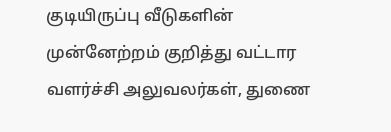குடியிருப்பு வீடுகளின் முன்னேற்றம் குறித்து வட்டார வளர்ச்சி அலுவலர்கள், துணை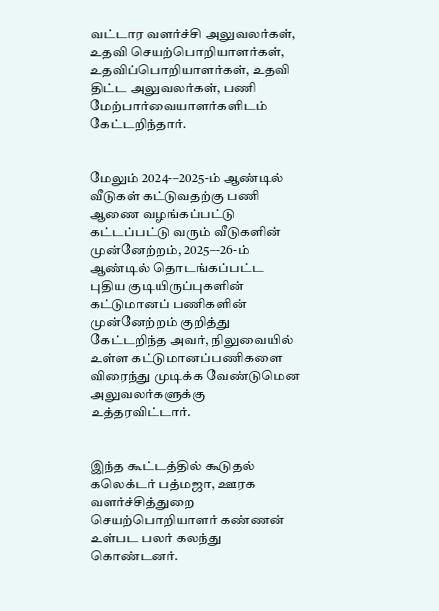வட்டார வளர்ச்சி அலுவலர்கள், உதவி செயற்பொறியாளர்கள், உதவிப்பொறியாளர்கள், உதவி திட்ட அலுவலர்கள், பணி மேற்பார்வையாளர்களிடம் கேட்டறிந்தார்.


மேலும் 2024-–2025-ம் ஆண்டில் வீடுகள் கட்டுவதற்கு பணி ஆணை வழங்கப்பட்டு கட்டப்பட்டு வரும் வீடுகளின் முன்னேற்றம், 2025–-26-ம் ஆண்டில் தொடங்கப்பட்ட புதிய குடியிருப்புகளின் கட்டுமானப் பணிகளின் முன்னேற்றம் குறித்து கேட்டறிந்த அவர், நிலுவையில் உள்ள கட்டுமானப்பணிகளை விரைந்து முடிக்க வேண்டுமென அலுவலர்களுக்கு உத்தரவிட்டார்.


இந்த கூட்டத்தில் கூடுதல் கலெக்டர் பத்மஜா, ஊரக வளர்ச்சித்துறை செயற்பொறியாளர் கண்ணன் உள்பட பலர் கலந்து கொண்டனர்.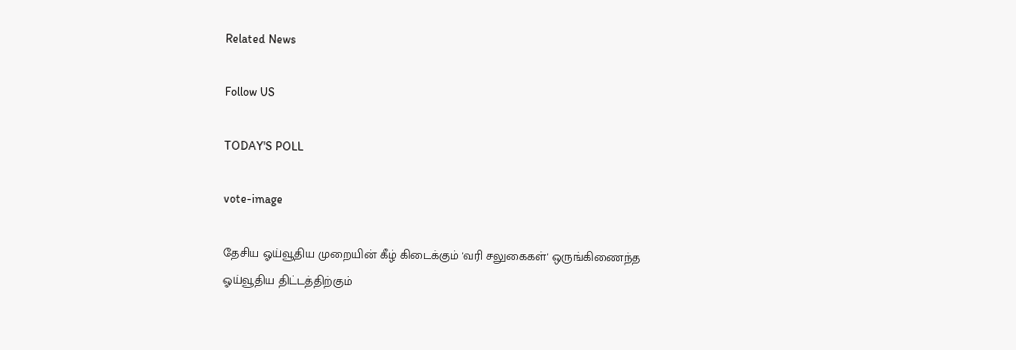Related News

Follow US

TODAY'S POLL

vote-image

தேசிய ஓய்வூதிய முறையின் கீழ் கிடைக்கும் 'வரி சலுகைகள்' ஒருங்கிணைந்த ஓய்வூதிய திட்டத்திற்கும்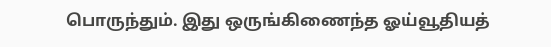பொருந்தும். இது ஒருங்கிணைந்த ஓய்வூதியத்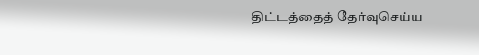திட்டத்தைத் தேர்வுசெய்ய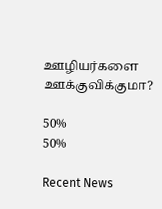ஊழியர்களை ஊக்குவிக்குமா?

50%
50%

Recent News